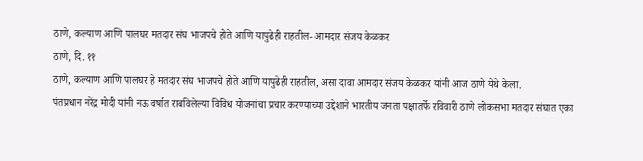ठाणे, कल्याण आणि पालघर मतदार संघ भाजपचे होते आणि यापुढेही राहतील- आमदार संजय केळकर
ठाणे, दि. ११
ठाणे, कल्याण आणि पालघर हे मतदार संघ भाजपचे होते आणि यापुढेही राहतील, असा दावा आमदार संजय केळकर यांनी आज ठाणे येथे केला.
पंतप्रधान नरेंद्र मोदी यांनी नऊ वर्षात राबविलेल्या विविध योजनांचा प्रचार करण्याच्या उद्देशाने भारतीय जनता पक्षातर्फे रविवारी ठाणे लोकसभा मतदार संघात एका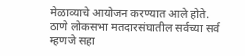मेळाव्याचे आयोजन करण्यात आले होते. ठाणे लोकसभा मतदारसंघातील सर्वच्या सर्व म्हणजे सहा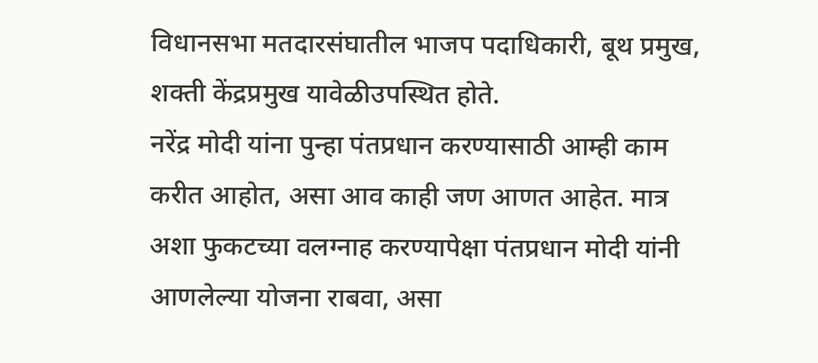विधानसभा मतदारसंघातील भाजप पदाधिकारी, बूथ प्रमुख, शक्ती केंद्रप्रमुख यावेळीउपस्थित होते.
नरेंद्र मोदी यांना पुन्हा पंतप्रधान करण्यासाठी आम्ही काम करीत आहोत, असा आव काही जण आणत आहेत. मात्र अशा फुकटच्या वलग्नाह करण्यापेक्षा पंतप्रधान मोदी यांनी आणलेल्या योजना राबवा, असा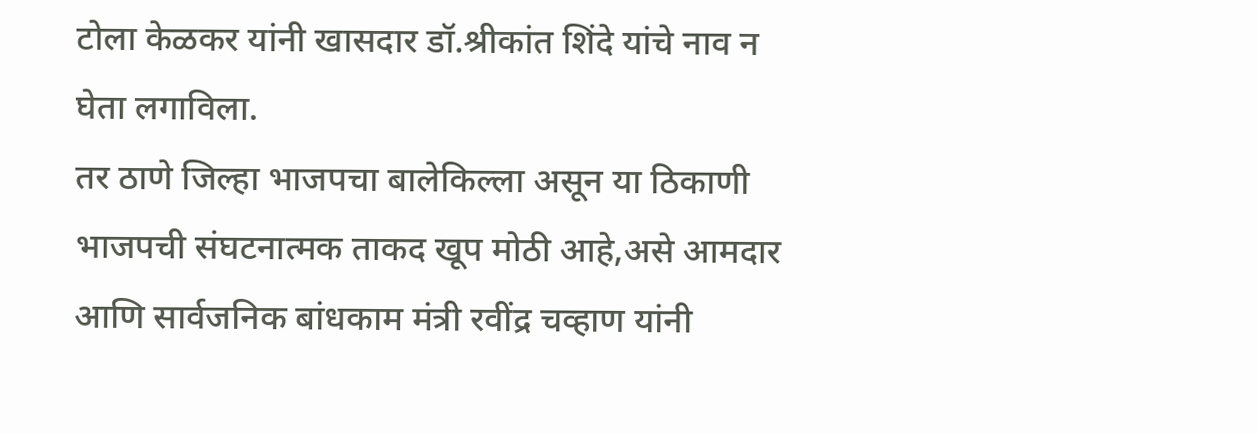टोला केळकर यांनी खासदार डॉ.श्रीकांत शिंदे यांचे नाव न घेता लगाविला.
तर ठाणे जिल्हा भाजपचा बालेकिल्ला असून या ठिकाणी भाजपची संघटनात्मक ताकद खूप मोठी आहे,असे आमदार आणि सार्वजनिक बांधकाम मंत्री रवींद्र चव्हाण यांनी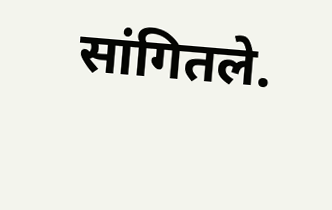सांगितले.